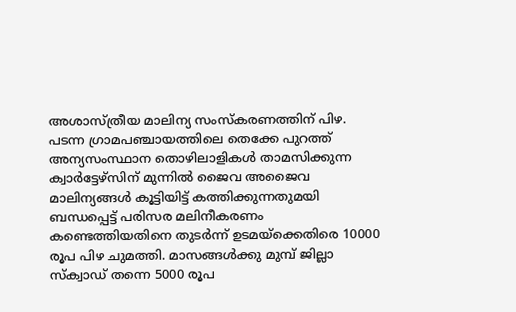അശാസ്ത്രീയ മാലിന്യ സംസ്കരണത്തിന് പിഴ.
പടന്ന ഗ്രാമപഞ്ചായത്തിലെ തെക്കേ പുറത്ത് അന്യസംസ്ഥാന തൊഴിലാളികൾ താമസിക്കുന്ന ക്വാർട്ടേഴ്സിന് മുന്നിൽ ജൈവ അജൈവ മാലിന്യങ്ങൾ കൂട്ടിയിട്ട് കത്തിക്കുന്നതുമയി ബന്ധപ്പെട്ട് പരിസര മലിനീകരണം കണ്ടെത്തിയതിനെ തുടർന്ന് ഉടമയ്ക്കെതിരെ 10000 രൂപ പിഴ ചുമത്തി. മാസങ്ങൾക്കു മുമ്പ് ജില്ലാ സ്ക്വാഡ് തന്നെ 5000 രൂപ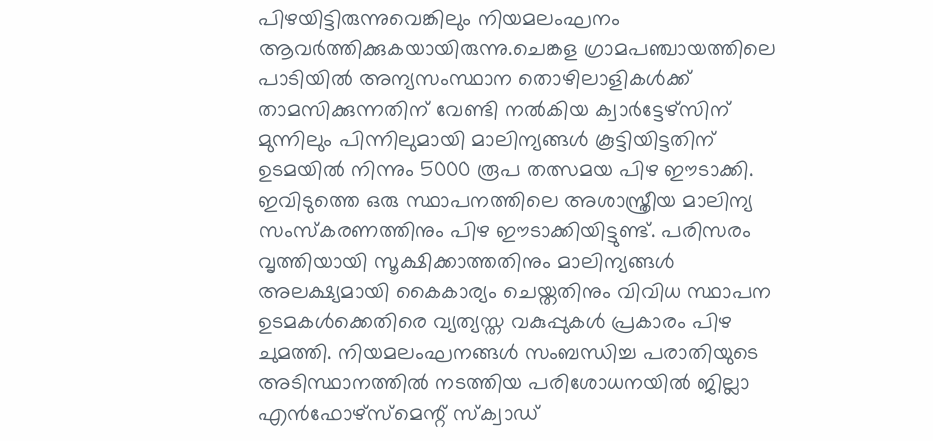പിഴയിട്ടിരുന്നുവെങ്കിലും നിയമലംഘനം ആവർത്തിക്കുകയായിരുന്നു.ചെങ്കള ഗ്രാമപഞ്ചായത്തിലെ പാടിയിൽ അന്യസംസ്ഥാന തൊഴിലാളികൾക്ക് താമസിക്കുന്നതിന് വേണ്ടി നൽകിയ ക്വാർട്ടേഴ്സിന് മുന്നിലും പിന്നിലുമായി മാലിന്യങ്ങൾ കൂട്ടിയിട്ടതിന് ഉടമയിൽ നിന്നും 5000 രൂപ തത്സമയ പിഴ ഈടാക്കി. ഇവിടുത്തെ ഒരു സ്ഥാപനത്തിലെ അശാസ്ത്രീയ മാലിന്യ സംസ്കരണത്തിനും പിഴ ഈടാക്കിയിട്ടുണ്ട്. പരിസരം വൃത്തിയായി സൂക്ഷിക്കാത്തതിനും മാലിന്യങ്ങൾ അലക്ഷ്യമായി കൈകാര്യം ചെയ്തതിനും വിവിധ സ്ഥാപന ഉടമകൾക്കെതിരെ വ്യത്യസ്ത വകുപ്പുകൾ പ്രകാരം പിഴ ചുമത്തി. നിയമലംഘനങ്ങൾ സംബന്ധിച്ച പരാതിയുടെ അടിസ്ഥാനത്തിൽ നടത്തിയ പരിശോധനയിൽ ജില്ലാ എൻഫോഴ്സ്മെന്റ് സ്ക്വാഡ്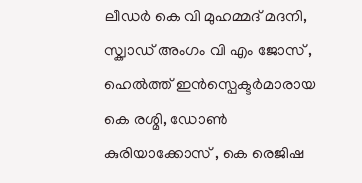ലീഡർ കെ വി മുഹമ്മദ് മദനി, സ്ക്വാഡ് അംഗം വി എം ജോസ് , ഹെൽത്ത് ഇൻസ്പെക്ടർമാരായ കെ രശ്മി, ഡോൺ കുരിയാക്കോസ് , കെ രെജിഷ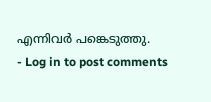എന്നിവർ പങ്കെടുത്തു.
- Log in to post comments